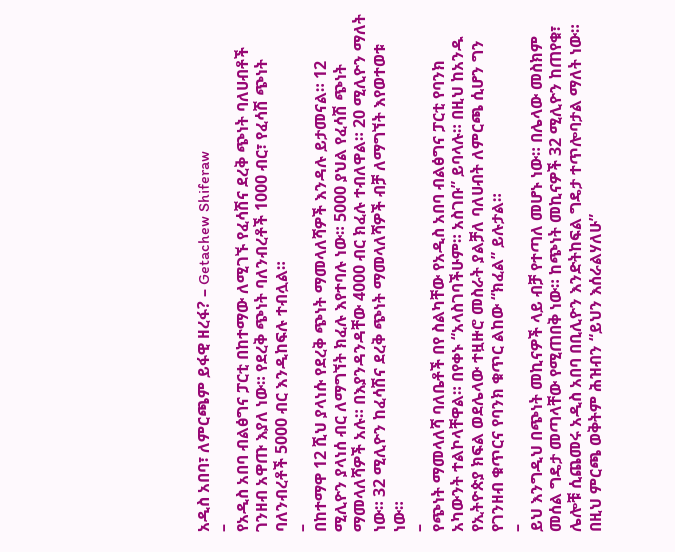አዲስ አበባ፣ ለምርጫም ይፋዊ ዘረፋ? – Getachew Shiferaw
–
የአዲስ አበባ ብልፅግና ፓርቲ በከተማው ለሚገኙ የፈሳሽና ደረቅ ጭነት ባለሀብቶች ገንዘብ አዋጡ እያለ ነው። የደረቅ ጭነት ባለንብረቶች 1000 ብር፣ የፈሳሽ ጭነት ባለንብረቶች 5000 ብር እንዲከፍሉ ተብሏል።
–
በከተማዋ 12 ሺህ ያላነሱ የደረቅ ጭነት ማመላለሻዎች እንዳሉ ይታመናል። 12 ሚሊዮን ያላነሰ ብር ለማግኘት ክፈሉ እየተባሉ ነው። 5000 ያህል የፈሳሽ ጭነት ማመላለሻዎች አሉ። በእያንዳንዳቸው 4000 ብር ክፈሉ ተብለዋል። 20 ሚሊዮን ማለት ነው። 32 ሚሊዮን ከፈሳሽና ደረቅ ጭነት ማመላለሻዎች ብቻ ለማግኘት እየወተወቱ ነው።
–
የጭነት ማመላለሻ ባለቤቶች በየ ስልካቸው የአዲስ አበባ ብልፅግና ፓርቲ የባንክ አካውንት ተልኮላቸዋል። በየቀኑ “አላስገባችሁም። አስገቡ” ይባላሉ። በዚህ ከአንዱ የኢትዮጵያ ክፍል ወደሌላው ተዟዙሮ መስራት ያልቻለ ባለሀብት ለምርጫ ሲሆን ግን የገንዘብ ቁጥርና የባንክ ቁጥር ልከው “ክፈል” ይሉታል።
–
ይህ እንግዲህ በጭነት መኪናዎች ላይ ብቻ የተጣለ መሆኑ ነው። በሌላው መስክም መሰል ግዴታ መጣላቸው የሚጠበቅ ነው። ከጭነት መኪናዎች 32 ሚሊዮን ከጠየቁ፣ ሌሎቹ ሲጨመሩ አዲስ አበባ በቢሊዮን እንድትከፍል ግዴታ ተጥሎባታል ማለት ነው። በዚህ ምርጫ ወቅትም ሕዝብን “ይህን እሰራልሃለሁ”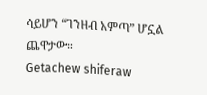ሳይሆን “ገንዘብ አምጣ” ሆኗል ጨዋታው።
Getachew shiferaw